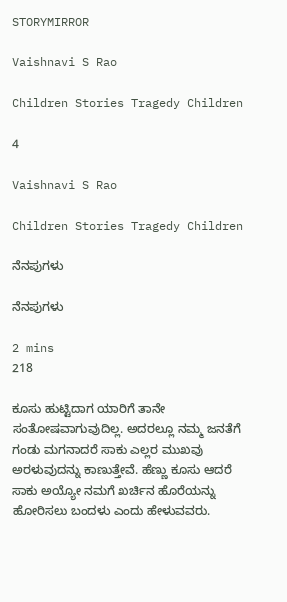STORYMIRROR

Vaishnavi S Rao

Children Stories Tragedy Children

4

Vaishnavi S Rao

Children Stories Tragedy Children

ನೆನಪುಗಳು

ನೆನಪುಗಳು

2 mins
218

ಕೂಸು ಹುಟ್ಟಿದಾಗ ಯಾರಿಗೆ ತಾನೇ ಸಂತೋಷವಾಗುವುದಿಲ್ಲ. ಅದರಲ್ಲೂ ನಮ್ಮ ಜನತೆಗೆ ಗಂಡು ಮಗನಾದರೆ ಸಾಕು ಎಲ್ಲರ ಮುಖವು ಅರಳುವುದನ್ನು ಕಾಣುತ್ತೇವೆ. ಹೆಣ್ಣು ಕೂಸು ಆದರೆ ಸಾಕು ಅಯ್ಯೋ ನಮಗೆ ಖರ್ಚಿನ ಹೊರೆಯನ್ನು ಹೋರಿಸಲು ಬಂದಳು ಎಂದು ಹೇಳುವವರು.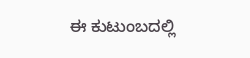ಈ ಕುಟುಂಬದಲ್ಲಿ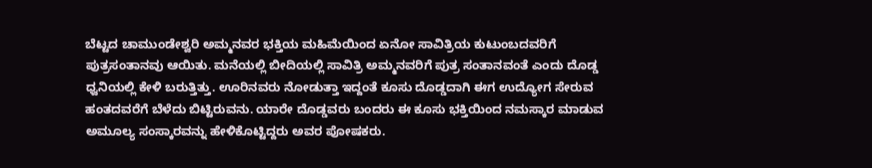ಬೆಟ್ಟದ ಚಾಮುಂಡೇಶ್ವರಿ ಅಮ್ಮನವರ ಭಕ್ತಿಯ ಮಹಿಮೆಯಿಂದ ಏನೋ ಸಾವಿತ್ರಿಯ ಕುಟುಂಬದವರಿಗೆ ಪುತ್ರಸಂತಾನವು ಆಯಿತು. ಮನೆಯಲ್ಲಿ ಬೀದಿಯಲ್ಲಿ ಸಾವಿತ್ರಿ ಅಮ್ಮನವರಿಗೆ ಪುತ್ರ ಸಂತಾನವಂತೆ ಎಂದು ದೊಡ್ಡ ಧ್ವನಿಯಲ್ಲಿ ಕೇಳಿ ಬರುತ್ತಿತ್ತು. ಊರಿನವರು ನೋಡುತ್ತಾ ಇದ್ದಂತೆ ಕೂಸು ದೊಡ್ಡದಾಗಿ ಈಗ ಉದ್ಯೋಗ ಸೇರುವ ಹಂತದವರೆಗೆ ಬೆಳೆದು ಬಿಟ್ಟಿರುವನು. ಯಾರೇ ದೊಡ್ಡವರು ಬಂದರು ಈ ಕೂಸು ಭಕ್ತಿಯಿಂದ ನಮಸ್ಕಾರ ಮಾಡುವ ಅಮೂಲ್ಯ ಸಂಸ್ಕಾರವನ್ನು ಹೇಳಿಕೊಟ್ಟಿದ್ದರು ಅವರ ಪೋಷಕರು.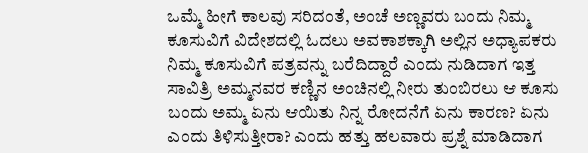ಒಮ್ಮೆ ಹೀಗೆ ಕಾಲವು ಸರಿದಂತೆ, ಅಂಚೆ ಅಣ್ಣವರು ಬಂದು ನಿಮ್ಮ ಕೂಸುವಿಗೆ ವಿದೇಶದಲ್ಲಿ ಓದಲು ಅವಕಾಶಕ್ಕಾಗಿ ಅಲ್ಲಿನ ಅಧ್ಯಾಪಕರು ನಿಮ್ಮ ಕೂಸುವಿಗೆ ಪತ್ರವನ್ನು ಬರೆದಿದ್ದಾರೆ ಎಂದು ನುಡಿದಾಗ ಇತ್ತ ಸಾವಿತ್ರಿ ಅಮ್ಮನವರ ಕಣ್ಣಿನ ಅಂಚಿನಲ್ಲಿ ನೀರು ತುಂಬಿರಲು ಆ ಕೂಸು ಬಂದು ಅಮ್ಮ ಏನು ಆಯಿತು ನಿನ್ನ ರೋದನೆಗೆ ಏನು ಕಾರಣ? ಏನು ಎಂದು ತಿಳಿಸುತ್ತೀರಾ? ಎಂದು ಹತ್ತು ಹಲವಾರು ಪ್ರಶ್ನೆ ಮಾಡಿದಾಗ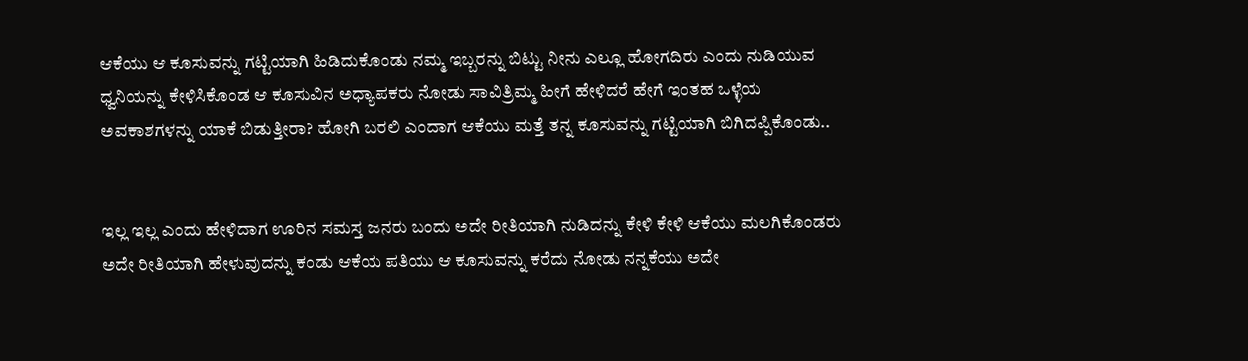ಆಕೆಯು ಆ ಕೂಸುವನ್ನು ಗಟ್ಟಿಯಾಗಿ ಹಿಡಿದುಕೊಂಡು ನಮ್ಮ ಇಬ್ಬರನ್ನು ಬಿಟ್ಟು ನೀನು ಎಲ್ಲೂ ಹೋಗದಿರು ಎಂದು ನುಡಿಯುವ ಧ್ವನಿಯನ್ನು ಕೇಳಿಸಿಕೊಂಡ ಆ ಕೂಸುವಿನ ಅಧ್ಯಾಪಕರು ನೋಡು ಸಾವಿತ್ರಿಮ್ಮ ಹೀಗೆ ಹೇಳಿದರೆ ಹೇಗೆ ಇಂತಹ ಒಳ್ಳೆಯ ಅವಕಾಶಗಳನ್ನು ಯಾಕೆ ಬಿಡುತ್ತೀರಾ? ಹೋಗಿ ಬರಲಿ ಎಂದಾಗ ಆಕೆಯು ಮತ್ತೆ ತನ್ನ ಕೂಸುವನ್ನು ಗಟ್ಟಿಯಾಗಿ ಬಿಗಿದಪ್ಪಿಕೊಂಡು..


ಇಲ್ಲ ಇಲ್ಲ ಎಂದು ಹೇಳಿದಾಗ ಊರಿನ ಸಮಸ್ತ ಜನರು ಬಂದು ಅದೇ ರೀತಿಯಾಗಿ ನುಡಿದನ್ನು ಕೇಳಿ ಕೇಳಿ ಆಕೆಯು ಮಲಗಿಕೊಂಡರು ಅದೇ ರೀತಿಯಾಗಿ ಹೇಳುವುದನ್ನು ಕಂಡು ಆಕೆಯ ಪತಿಯು ಆ ಕೂಸುವನ್ನು ಕರೆದು ನೋಡು ನನ್ನಕೆಯು ಅದೇ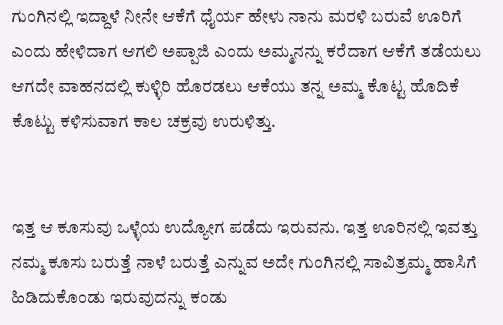ಗುಂಗಿನಲ್ಲಿ ಇದ್ದಾಳೆ ನೀನೇ ಆಕೆಗೆ ಧೈರ್ಯ ಹೇಳು ನಾನು ಮರಳಿ ಬರುವೆ ಊರಿಗೆ ಎಂದು ಹೇಳಿದಾಗ ಆಗಲಿ ಅಪ್ಪಾಜಿ ಎಂದು ಅಮ್ಮನನ್ನು ಕರೆದಾಗ ಆಕೆಗೆ ತಡೆಯಲು ಆಗದೇ ವಾಹನದಲ್ಲಿ ಕುಳ್ಳಿರಿ ಹೊರಡಲು ಆಕೆಯು ತನ್ನ ಅಮ್ಮ ಕೊಟ್ಟ ಹೊದಿಕೆ ಕೊಟ್ಟು ಕಳಿಸುವಾಗ ಕಾಲ ಚಕ್ರವು ಉರುಳಿತ್ತು.


ಇತ್ತ ಆ ಕೂಸುವು ಒಳ್ಳೆಯ ಉದ್ಯೋಗ ಪಡೆದು ಇರುವನು. ಇತ್ತ ಊರಿನಲ್ಲಿ ಇವತ್ತು ನಮ್ಮ ಕೂಸು ಬರುತ್ತೆ ನಾಳೆ ಬರುತ್ತೆ ಎನ್ನುವ ಅದೇ ಗುಂಗಿನಲ್ಲಿ ಸಾವಿತ್ರಮ್ಮ ಹಾಸಿಗೆ ಹಿಡಿದುಕೊಂಡು ಇರುವುದನ್ನು ಕಂಡು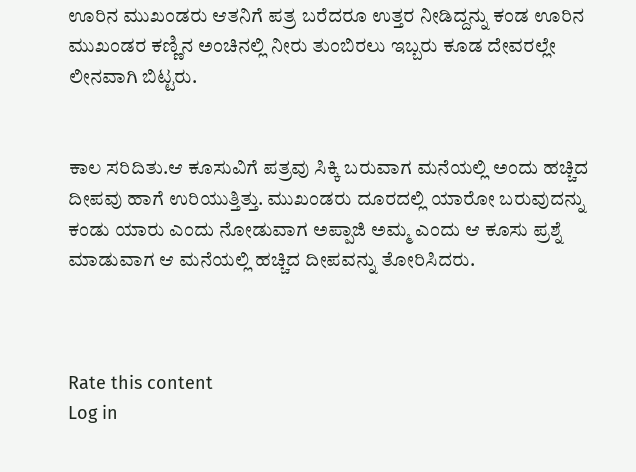ಊರಿನ ಮುಖಂಡರು ಆತನಿಗೆ ಪತ್ರ ಬರೆದರೂ ಉತ್ತರ ನೀಡಿದ್ದನ್ನು ಕಂಡ ಊರಿನ ಮುಖಂಡರ ಕಣ್ಣಿನ ಅಂಚಿನಲ್ಲಿ ನೀರು ತುಂಬಿರಲು ಇಬ್ಬರು ಕೂಡ ದೇವರಲ್ಲೇ ಲೀನವಾಗಿ ಬಿಟ್ಟರು.


ಕಾಲ ಸರಿದಿತು.ಆ ಕೂಸುವಿಗೆ ಪತ್ರವು ಸಿಕ್ಕಿ ಬರುವಾಗ ಮನೆಯಲ್ಲಿ ಅಂದು ಹಚ್ಚಿದ ದೀಪವು ಹಾಗೆ ಉರಿಯುತ್ತಿತ್ತು. ಮುಖಂಡರು ದೂರದಲ್ಲಿ ಯಾರೋ ಬರುವುದನ್ನು ಕಂಡು ಯಾರು ಎಂದು ನೋಡುವಾಗ ಅಪ್ಪಾಜಿ ಅಮ್ಮ ಎಂದು ಆ ಕೂಸು ಪ್ರಶ್ನೆ ಮಾಡುವಾಗ ಆ ಮನೆಯಲ್ಲಿ ಹಚ್ಚಿದ ದೀಪವನ್ನು ತೋರಿಸಿದರು.



Rate this content
Log in